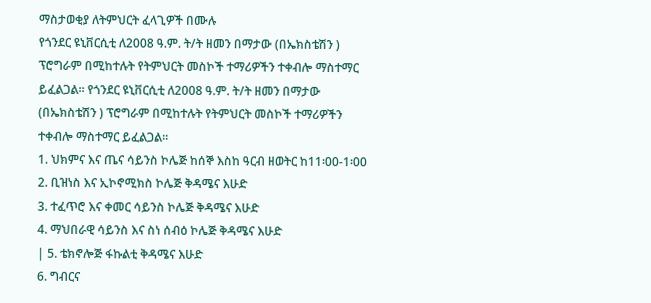ማስታወቂያ ለትምህርት ፈላጊዎች በሙሉ
የጎንደር ዩኒቨርሲቲ ለ2008 ዓ.ም. ት/ት ዘመን በማታው (በኤክስቴሽን ) ፕሮግራም በሚከተሉት የትምህርት መስኮች ተማሪዎችን ተቀብሎ ማስተማር ይፈልጋል፡፡ የጎንደር ዩኒቨርሲቲ ለ2008 ዓ.ም. ት/ት ዘመን በማታው (በኤክስቴሽን ) ፕሮግራም በሚከተሉት የትምህርት መስኮች ተማሪዎችን ተቀብሎ ማስተማር ይፈልጋል፡፡
1. ህክምና እና ጤና ሳይንስ ኮሌጅ ከሰኞ እስከ ዓርብ ዘወትር ከ11፡00-1፡00
2. ቢዝነስ እና ኢኮኖሚክስ ኮሌጅ ቅዳሜና እሁድ
3. ተፈጥሮ እና ቀመር ሳይንስ ኮሌጅ ቅዳሜና እሁድ
4. ማህበራዊ ሳይንስ እና ስነ ሰብዕ ኮሌጅ ቅዳሜና እሁድ
| 5. ቴክኖሎጅ ፋኩልቲ ቅዳሜና እሁድ
6. ግብርና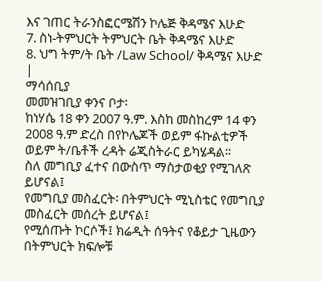እና ገጠር ትራንስፎርሜሽን ኮሌጅ ቅዳሜና እሁድ
7. ስነ-ትምህርት ትምህርት ቤት ቅዳሜና እሁድ
8. ህግ ትም/ት ቤት /Law School/ ቅዳሜና እሁድ
|
ማሳሰቢያ
መመዝገቢያ ቀንና ቦታ፡
ከነሃሴ 18 ቀን 2007 ዓ.ም. እስከ መስከረም 14 ቀን 2008 ዓ.ም ድረስ በየኮሌጆች ወይም ፋኩልቲዎች ወይም ት/ቤቶች ረዳት ሬጂስትራር ይካሄዳል፡፡
ስለ መግቢያ ፈተና በውስጥ ማስታወቂያ የሚገለጽ ይሆናል፤
የመግቢያ መስፈርት፡ በትምህርት ሚኒስቴር የመግቢያ መስፈርት መሰረት ይሆናል፤
የሚሰጡት ኮርሶች፤ ክሬዲት ሰዓትና የቆይታ ጊዜውን በትምህርት ክፍሎቹ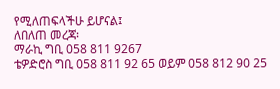የሚለጠፍላችሁ ይሆናል፤
ለበለጠ መረጃ፡
ማራኪ ግቢ 058 811 9267
ቴዎድሮስ ግቢ 058 811 92 65 ወይም 058 812 90 25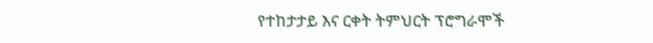የተከታታይ እና ርቀት ትምህርት ፕሮግራሞች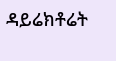ዳይሬክቶሬት